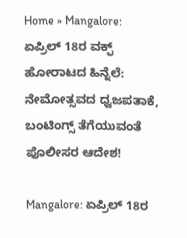Home » Mangalore: ಏಪ್ರಿಲ್ 18ರ ವಕ್ಫ್ ಹೋರಾಟದ ಹಿನ್ನೆಲೆ: ನೇಮೋತ್ಸವದ ಧ್ವಜಪತಾಕೆ, ಬಂಟಿಂಗ್ಸ್ ತೆಗೆಯುವಂತೆ ಪೊಲೀಸರ ಆದೇಶ!

Mangalore: ಏಪ್ರಿಲ್ 18ರ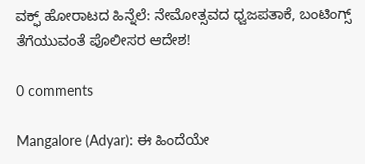ವಕ್ಫ್ ಹೋರಾಟದ ಹಿನ್ನೆಲೆ: ನೇಮೋತ್ಸವದ ಧ್ವಜಪತಾಕೆ, ಬಂಟಿಂಗ್ಸ್ ತೆಗೆಯುವಂತೆ ಪೊಲೀಸರ ಆದೇಶ!

0 comments

Mangalore (Adyar): ಈ ಹಿಂದೆಯೇ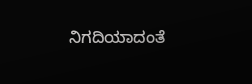ನಿಗದಿಯಾದಂತೆ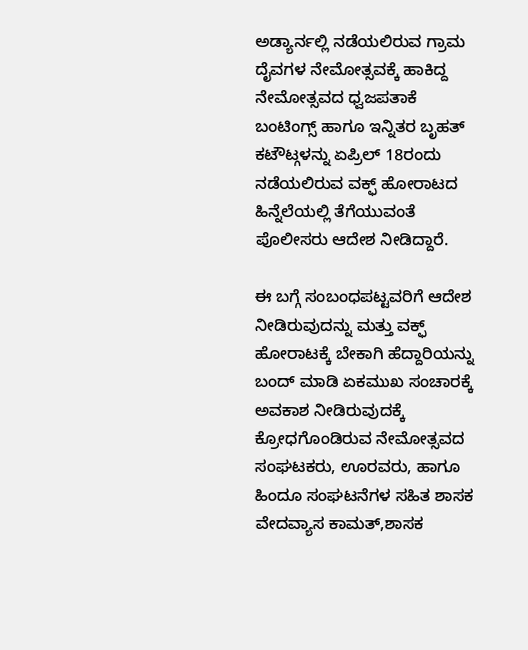ಅಡ್ಯಾರ್ನಲ್ಲಿ ನಡೆಯಲಿರುವ ಗ್ರಾಮ ದೈವಗಳ ನೇಮೋತ್ಸವಕ್ಕೆ ಹಾಕಿದ್ದ ನೇಮೋತ್ಸವದ ಧ್ವಜಪತಾಕೆ ಬಂಟಿಂಗ್ಸ್ ಹಾಗೂ ಇನ್ನಿತರ ಬೃಹತ್ ಕಟೌಟ್ಗಳನ್ನು ಏಪ್ರಿಲ್ 18ರಂದು ನಡೆಯಲಿರುವ ವಕ್ಫ್ ಹೋರಾಟದ ಹಿನ್ನೆಲೆಯಲ್ಲಿ ತೆಗೆಯುವಂತೆ ಪೊಲೀಸರು ಆದೇಶ ನೀಡಿದ್ದಾರೆ.

ಈ ಬಗ್ಗೆ ಸಂಬಂಧಪಟ್ಟವರಿಗೆ ಆದೇಶ ನೀಡಿರುವುದನ್ನು ಮತ್ತು ವಕ್ಫ್ ಹೋರಾಟಕ್ಕೆ ಬೇಕಾಗಿ ಹೆದ್ದಾರಿಯನ್ನು ಬಂದ್ ಮಾಡಿ ಏಕಮುಖ ಸಂಚಾರಕ್ಕೆ ಅವಕಾಶ ನೀಡಿರುವುದಕ್ಕೆ ಕ್ರೋಧಗೊಂಡಿರುವ ನೇಮೋತ್ಸವದ ಸಂಘಟಕರು, ಊರವರು, ಹಾಗೂ ಹಿಂದೂ ಸಂಘಟನೆಗಳ ಸಹಿತ ಶಾಸಕ ವೇದವ್ಯಾಸ ಕಾಮತ್,ಶಾಸಕ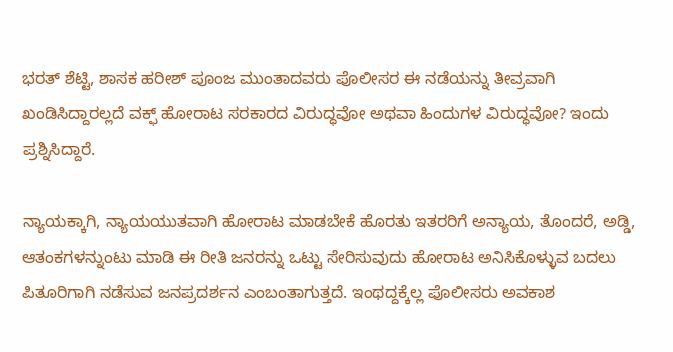ಭರತ್ ಶೆಟ್ಟಿ, ಶಾಸಕ ಹರೀಶ್ ಪೂಂಜ ಮುಂತಾದವರು ಪೊಲೀಸರ ಈ ನಡೆಯನ್ನು ತೀವ್ರವಾಗಿ ಖಂಡಿಸಿದ್ದಾರಲ್ಲದೆ ವಕ್ಫ್ ಹೋರಾಟ ಸರಕಾರದ ವಿರುದ್ಧವೋ ಅಥವಾ ಹಿಂದುಗಳ ವಿರುದ್ಧವೋ? ಇಂದು ಪ್ರಶ್ನಿಸಿದ್ದಾರೆ.

ನ್ಯಾಯಕ್ಕಾಗಿ, ನ್ಯಾಯಯುತವಾಗಿ ಹೋರಾಟ ಮಾಡಬೇಕೆ ಹೊರತು ಇತರರಿಗೆ ಅನ್ಯಾಯ, ತೊಂದರೆ, ಅಡ್ಡಿ, ಆತಂಕಗಳನ್ನುಂಟು ಮಾಡಿ ಈ ರೀತಿ ಜನರನ್ನು ಒಟ್ಟು ಸೇರಿಸುವುದು ಹೋರಾಟ ಅನಿಸಿಕೊಳ್ಳುವ ಬದಲು ಪಿತೂರಿಗಾಗಿ ನಡೆಸುವ ಜನಪ್ರದರ್ಶನ ಎಂಬಂತಾಗುತ್ತದೆ. ಇಂಥದ್ದಕ್ಕೆಲ್ಲ ಪೊಲೀಸರು ಅವಕಾಶ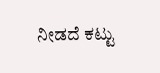ನೀಡದೆ ಕಟ್ಟು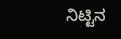ನಿಟ್ಟಿನ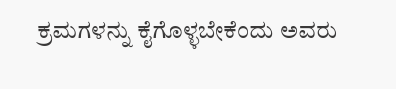ಕ್ರಮಗಳನ್ನು ಕೈಗೊಳ್ಳಬೇಕೆಂದು ಅವರು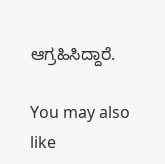ಆಗ್ರಹಿಸಿದ್ದಾರೆ.

You may also like